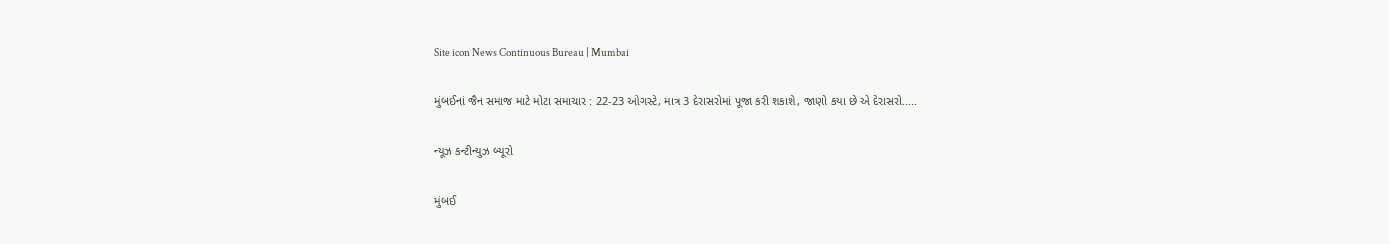Site icon News Continuous Bureau | Mumbai

મુંબઈનાં જૈન સમાજ માટે મોટા સમાચાર : 22-23 ઓગસ્ટે, માત્ર 3 દેરાસરોમાં પૂજા કરી શકાશે, જાણો કયા છે એ દેરાસરો…..

ન્યૂઝ કન્ટીન્યુઝ બ્યૂરો

મુંબઈ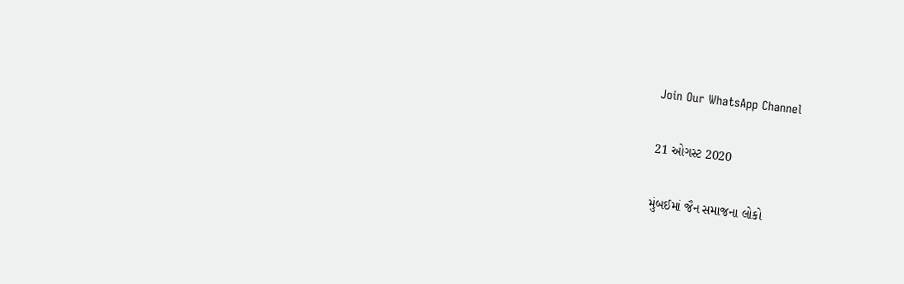Join Our WhatsApp Channel

21 ઓગસ્ટ 2020

મુંબઈમાં જૈન સમાજના લોકો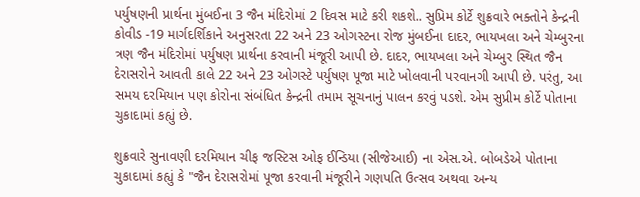પર્યુષણની પ્રાર્થના મુંબઈના 3 જૈન મંદિરોમાં 2 દિવસ માટે કરી શકશે.. સુપ્રિમ કોર્ટે શુક્રવારે ભક્તોને કેન્દ્રની કોવીડ -19 માર્ગદર્શિકાને અનુસરતા 22 અને 23 ઓગસ્ટના રોજ મુંબઈના દાદર, ભાયખલા અને ચેમ્બુરના ત્રણ જૈન મંદિરોમાં પર્યુષણ પ્રાર્થના કરવાની મંજૂરી આપી છે. દાદર, ભાયખલા અને ચેમ્બુર સ્થિત જૈન દેરાસરોને આવતી કાલે 22 અને 23 ઓગસ્ટે પર્યુષણ પૂજા માટે ખોલવાની પરવાનગી આપી છે. પરંતુ, આ સમય દરમિયાન પણ કોરોના સંબંધિત કેન્દ્રની તમામ સૂચનાનું પાલન કરવું પડશે. એમ સુપ્રીમ કોર્ટે પોતાના ચુકાદામાં કહ્યું છે.

શુક્રવારે સુનાવણી દરમિયાન ચીફ જસ્ટિસ ઓફ ઈન્ડિયા (સીજેઆઈ) ના એસ.એ. બોબડેએ પોતાના ચુકાદામાં કહ્યું કે "જૈન દેરાસરોમાં પૂજા કરવાની મંજૂરીને ગણપતિ ઉત્સવ અથવા અન્ય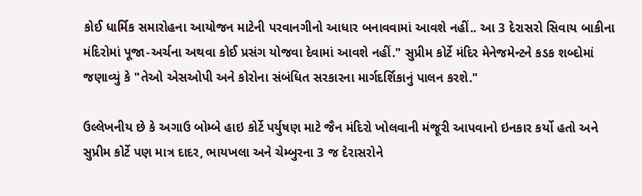કોઈ ધાર્મિક સમારોહના આયોજન માટેની પરવાનગીનો આધાર બનાવવામાં આવશે નહીં.. આ 3 દેરાસરો સિવાય બાકીના મંદિરોમાં પૂજા-અર્ચના અથવા કોઈ પ્રસંગ યોજવા દેવામાં આવશે નહીં." સુપ્રીમ કોર્ટે મંદિર મેનેજમેન્ટને કડક શબ્દોમાં જણાવ્યું કે "તેઓ એસઓપી અને કોરોના સંબંધિત સરકારના માર્ગદર્શિકાનું પાલન કરશે."

ઉલ્લેખનીય છે કે અગાઉ બોમ્બે હાઇ કોર્ટે પર્યુષણ માટે જૈન મંદિરો ખોલવાની મંજૂરી આપવાનો ઇનકાર કર્યો હતો અને સુપ્રીમ કોર્ટે પણ માત્ર દાદર, ભાયખલા અને ચેમ્બુરના 3 જ દેરાસરોને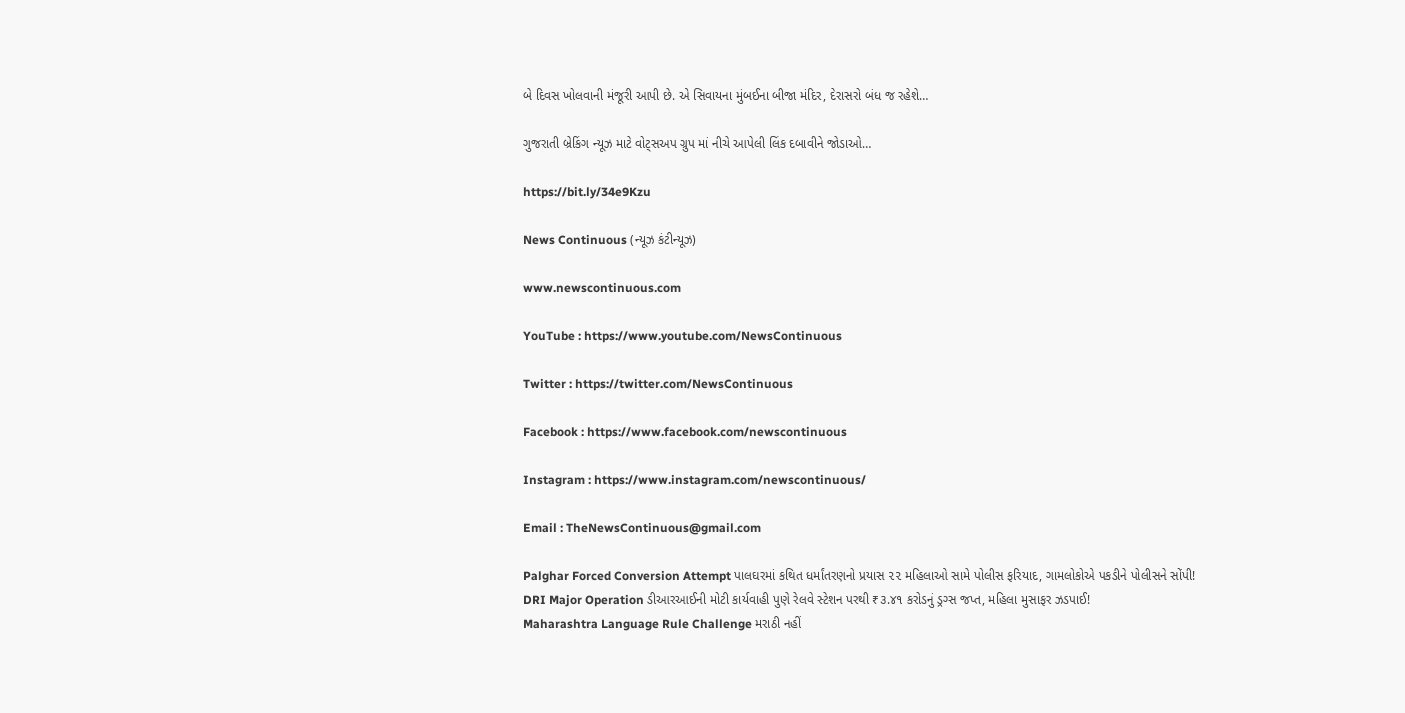બે દિવસ ખોલવાની મંજૂરી આપી છે. એ સિવાયના મુંબઈના બીજા મંદિર, દેરાસરો બંધ જ રહેશે…

ગુજરાતી બ્રેકિંગ ન્યૂઝ માટે વોટ્સઅપ ગ્રુપ માં નીચે આપેલી લિંક દબાવીને જોડાઓ…

https://bit.ly/34e9Kzu

News Continuous (ન્યૂઝ કંટીન્યૂઝ)

www.newscontinuous.com

YouTube : https://www.youtube.com/NewsContinuous

Twitter : https://twitter.com/NewsContinuous

Facebook : https://www.facebook.com/newscontinuous

Instagram : https://www.instagram.com/newscontinuous/

Email : TheNewsContinuous@gmail.com

Palghar Forced Conversion Attempt પાલઘરમાં કથિત ધર્માંતરણનો પ્રયાસ ૨૨ મહિલાઓ સામે પોલીસ ફરિયાદ, ગામલોકોએ પકડીને પોલીસને સોંપી!
DRI Major Operation ડીઆરઆઈની મોટી કાર્યવાહી પુણે રેલવે સ્ટેશન પરથી ₹૩.૪૧ કરોડનું ડ્રગ્સ જપ્ત, મહિલા મુસાફર ઝડપાઈ!
Maharashtra Language Rule Challenge મરાઠી નહીં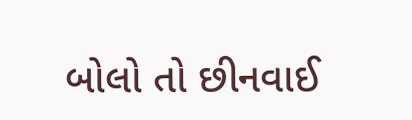બોલો તો છીનવાઈ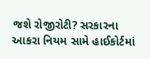જશે રોજીરોટી? સરકારના આકરા નિયમ સામે હાઈકોર્ટમાં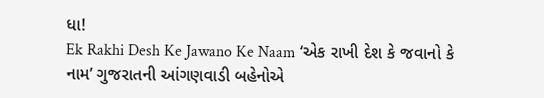ધા!
Ek Rakhi Desh Ke Jawano Ke Naam ‘એક રાખી દેશ કે જવાનો કે નામ’ ગુજરાતની આંગણવાડી બહેનોએ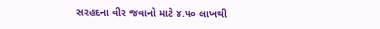સરહદના વીર જવાનો માટે ૪.૫૦ લાખથી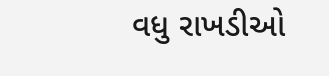વધુ રાખડીઓ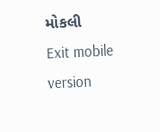મોકલી
Exit mobile version